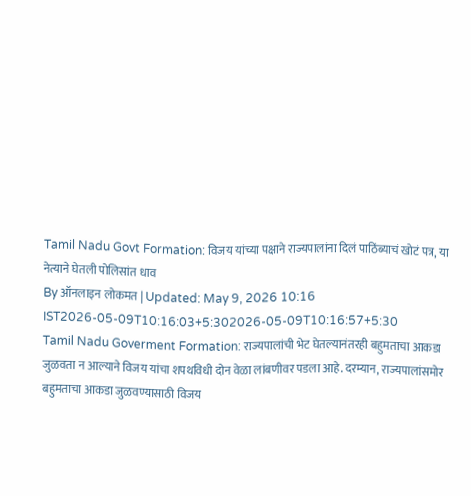Tamil Nadu Govt Formation: विजय यांच्या पक्षाने राज्यपालांना दिलं पाठिंब्याचं खोटं पत्र, या नेत्याने घेतली पोलिसांत धाव
By ऑनलाइन लोकमत | Updated: May 9, 2026 10:16 IST2026-05-09T10:16:03+5:302026-05-09T10:16:57+5:30
Tamil Nadu Goverment Formation: राज्यपालांची भेट घेतल्यानंतरही बहुमताचा आकडा जुळवता न आल्याने विजय यांचा शपथविधी दोन वेळा लांबणीवर पडला आहे. दरम्यान, राज्यपालांसमोर बहुमताचा आकडा जुळवण्यासाठी विजय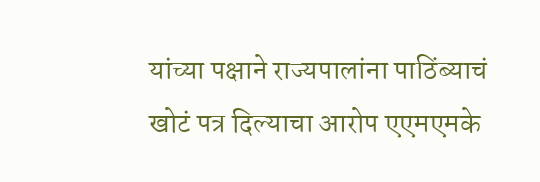यांच्या पक्षाने राज्यपालांना पाठिंब्याचं खोटं पत्र दिल्याचा आरोप एएमएमके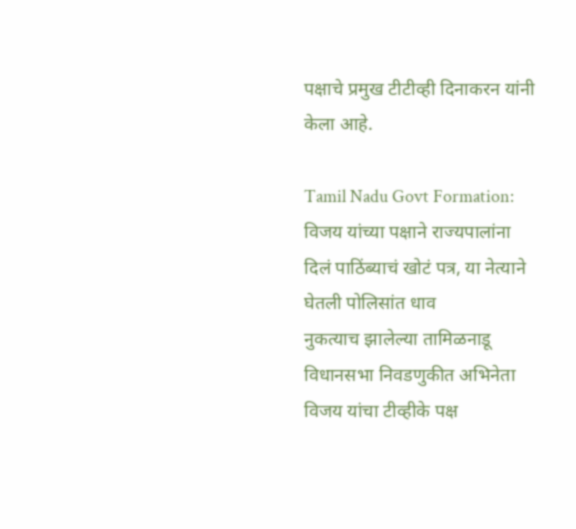पक्षाचे प्रमुख टीटीव्ही दिनाकरन यांनी केला आहे.

Tamil Nadu Govt Formation: विजय यांच्या पक्षाने राज्यपालांना दिलं पाठिंब्याचं खोटं पत्र, या नेत्याने घेतली पोलिसांत धाव
नुकत्याच झालेल्या तामिळनाडू विधानसभा निवडणुकीत अभिनेता विजय यांचा टीव्हीके पक्ष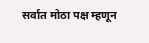सर्वात मोठा पक्ष म्हणून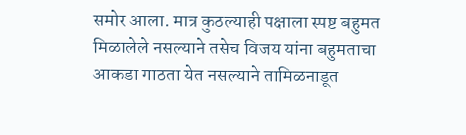समोर आला. मात्र कुठल्याही पक्षाला स्पष्ट बहुमत मिळालेले नसल्याने तसेच विजय यांना बहुमताचा आकडा गाठता येत नसल्याने तामिळनाडूत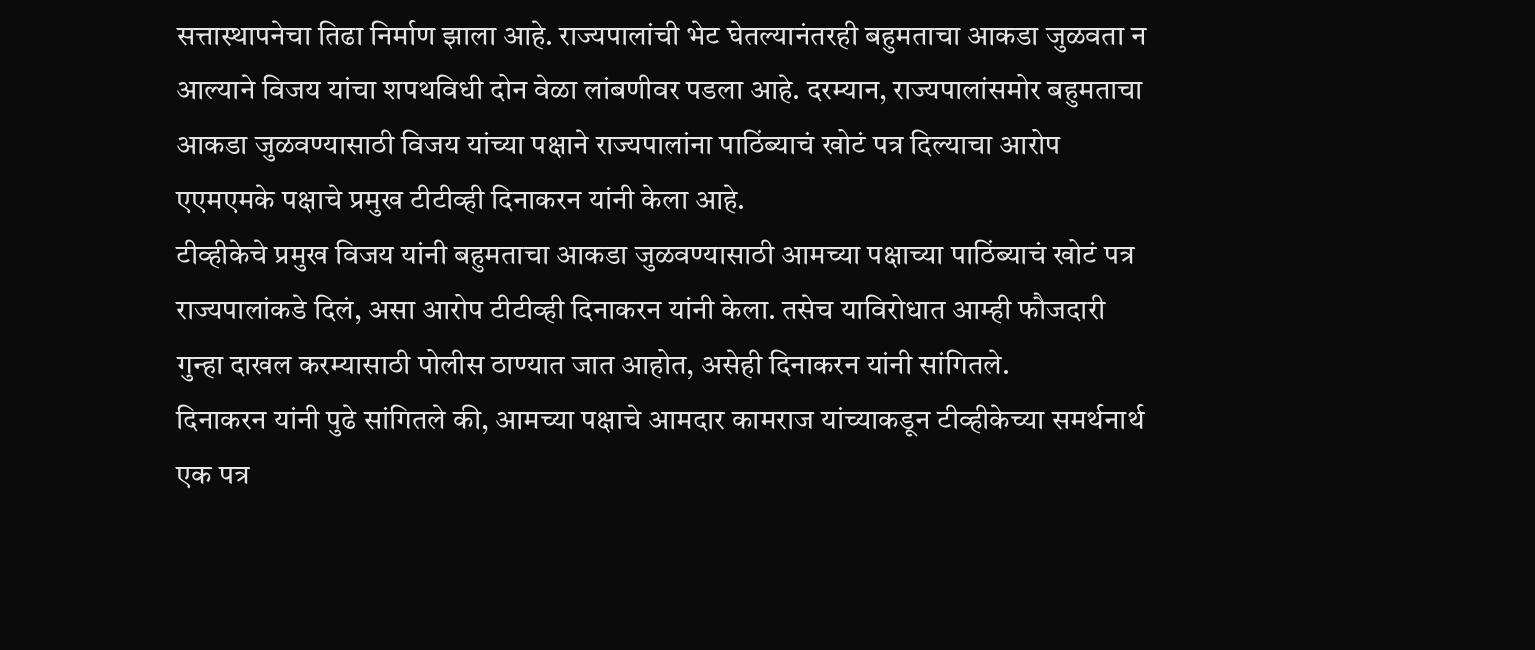सत्तास्थापनेचा तिढा निर्माण झाला आहे. राज्यपालांची भेट घेतल्यानंतरही बहुमताचा आकडा जुळवता न आल्याने विजय यांचा शपथविधी दोन वेळा लांबणीवर पडला आहे. दरम्यान, राज्यपालांसमोर बहुमताचा आकडा जुळवण्यासाठी विजय यांच्या पक्षाने राज्यपालांना पाठिंब्याचं खोटं पत्र दिल्याचा आरोप एएमएमके पक्षाचे प्रमुख टीटीव्ही दिनाकरन यांनी केला आहे.
टीव्हीकेचे प्रमुख विजय यांनी बहुमताचा आकडा जुळवण्यासाठी आमच्या पक्षाच्या पाठिंब्याचं खोटं पत्र राज्यपालांकडे दिलं, असा आरोप टीटीव्ही दिनाकरन यांनी केला. तसेच याविरोधात आम्ही फौजदारी गुन्हा दाखल करम्यासाठी पोलीस ठाण्यात जात आहोत, असेही दिनाकरन यांनी सांगितले.
दिनाकरन यांनी पुढे सांगितले की, आमच्या पक्षाचे आमदार कामराज यांच्याकडून टीव्हीकेच्या समर्थनार्थ एक पत्र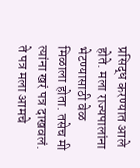प्रसिद्ध करण्यात आले होते. मला राज्यपालांना भेटण्यासाठी वेळ मिळाला होता. तसेच मी त्यांना खरं पत्र दाखवलं. ते पत्र मला आमचे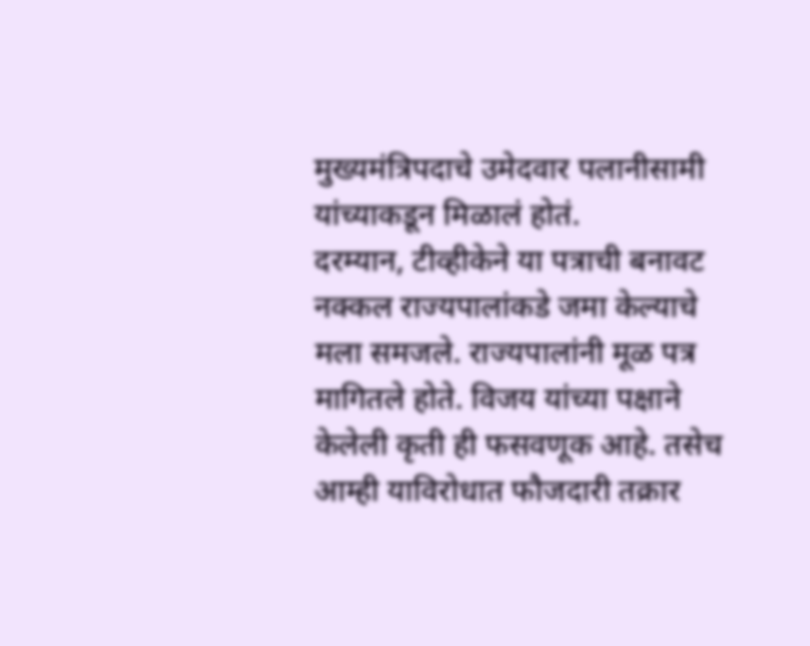मुख्यमंत्रिपदाचे उमेदवार पलानीसामी यांच्याकडून मिळालं होतं.
दरम्यान, टीव्हीकेने या पत्राची बनावट नक्कल राज्यपालांकडे जमा केल्याचे मला समजले. राज्यपालांनी मूळ पत्र मागितले होते. विजय यांच्या पक्षाने केलेली कृती ही फसवणूक आहे. तसेच आम्ही याविरोधात फौजदारी तक्रार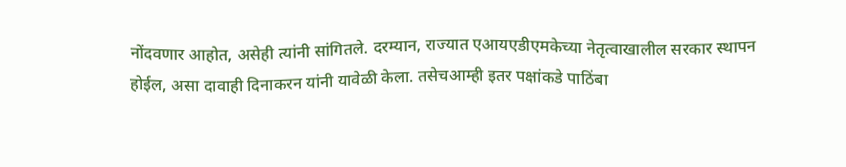नोंदवणार आहोत, असेही त्यांनी सांगितले. दरम्यान, राज्यात एआयएडीएमकेच्या नेतृत्वाखालील सरकार स्थापन होईल, असा दावाही दिनाकरन यांनी यावेळी केला. तसेचआम्ही इतर पक्षांकडे पाठिंबा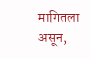मागितला असून,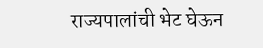राज्यपालांची भेट घेऊन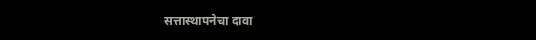सत्तास्थापनेचा दावा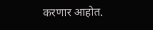करणार आहोत.